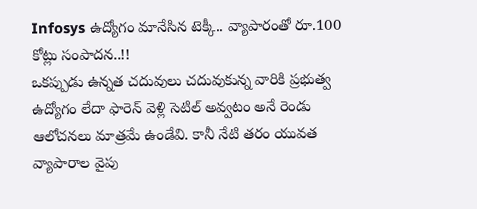Infosys ఉద్యోగం మానేసిన టెక్కీ.. వ్యాపారంతో రూ.100 కోట్లు సంపాదన..!!
ఒకప్పుడు ఉన్నత చదువులు చదువుకున్న వారికి ప్రభుత్వ ఉద్యోగం లేదా ఫారెన్ వెళ్లి సెటిల్ అవ్వటం అనే రెండు ఆలోచనలు మాత్రమే ఉండేవి. కానీ నేటి తరం యువత వ్యాపారాల వైపు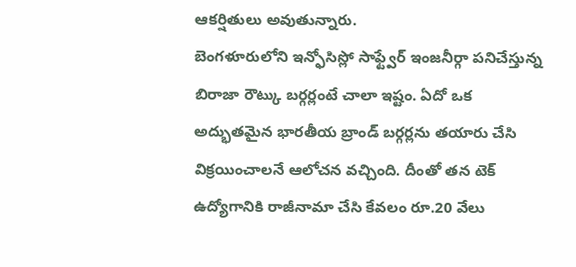ఆకర్షితులు అవుతున్నారు.
బెంగళూరులోని ఇన్ఫోసిస్లో సాఫ్ట్వేర్ ఇంజనీర్గా పనిచేస్తున్న బిరాజా రౌట్కు బర్గర్లంటే చాలా ఇష్టం. ఏదో ఒక అద్భుతమైన భారతీయ బ్రాండ్ బర్గర్లను తయారు చేసి విక్రయించాలనే ఆలోచన వచ్చింది. దీంతో తన టెక్ ఉద్యోగానికి రాజీనామా చేసి కేవలం రూ.20 వేలు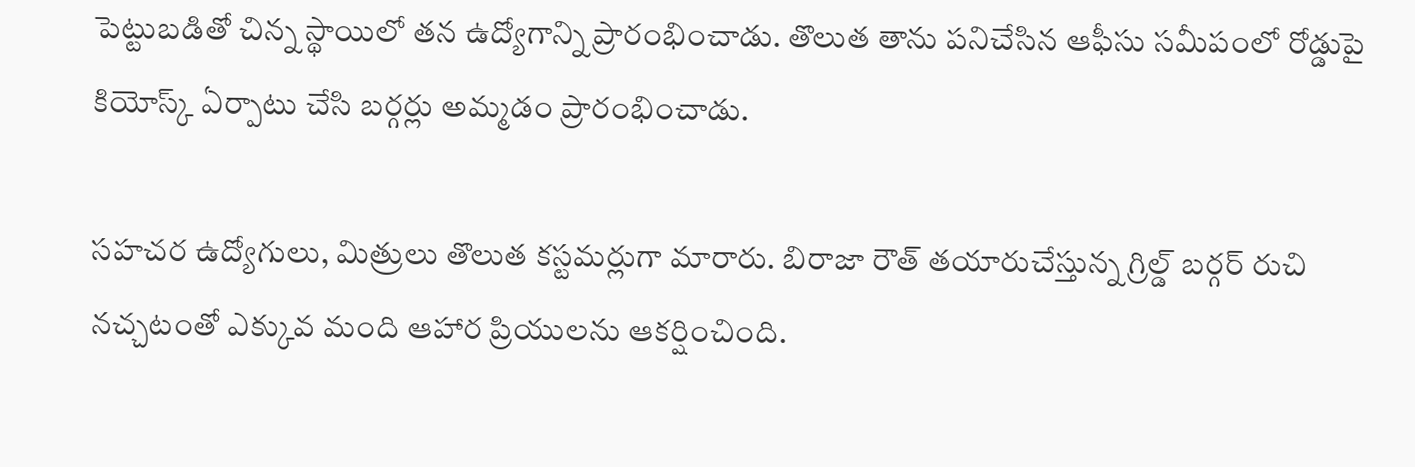పెట్టుబడితో చిన్న స్థాయిలో తన ఉద్యోగాన్ని ప్రారంభించాడు. తొలుత తాను పనిచేసిన ఆఫీసు సమీపంలో రోడ్డుపై కియోస్క్ ఏర్పాటు చేసి బర్గర్లు అమ్మడం ప్రారంభించాడు.

సహచర ఉద్యోగులు, మిత్రులు తొలుత కస్టమర్లుగా మారారు. బిరాజా రౌత్ తయారుచేస్తున్న గ్రిల్డ్ బర్గర్ రుచి నచ్చటంతో ఎక్కువ మంది ఆహార ప్రియులను ఆకర్షించింది.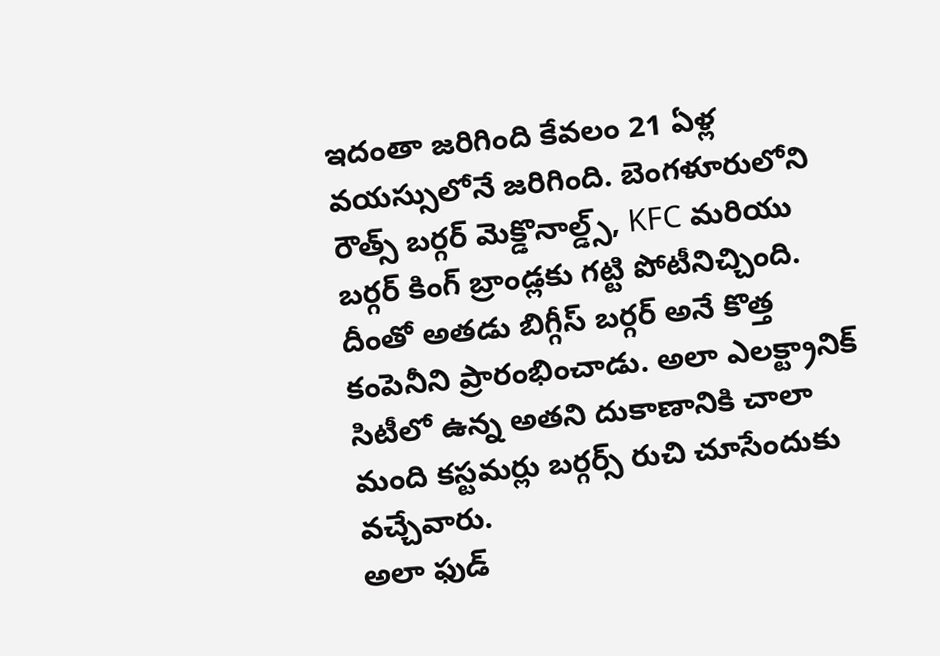ఇదంతా జరిగింది కేవలం 21 ఏళ్ల వయస్సులోనే జరిగింది. బెంగళూరులోని రౌత్స్ బర్గర్ మెక్డొనాల్డ్స్, KFC మరియు బర్గర్ కింగ్ బ్రాండ్లకు గట్టి పోటీనిచ్చింది. దీంతో అతడు బిగ్గీస్ బర్గర్ అనే కొత్త కంపెనీని ప్రారంభించాడు. అలా ఎలక్ట్రానిక్ సిటీలో ఉన్న అతని దుకాణానికి చాలా మంది కస్టమర్లు బర్గర్స్ రుచి చూసేందుకు వచ్చేవారు.
అలా ఫుడ్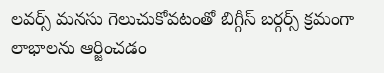లవర్స్ మనసు గెలుచుకోవటంతో బిగ్గీస్ బర్గర్స్ క్రమంగా లాభాలను ఆర్జించడం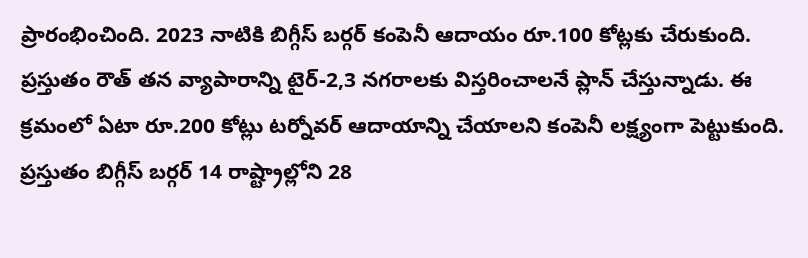ప్రారంభించింది. 2023 నాటికి బిగ్గీస్ బర్గర్ కంపెనీ ఆదాయం రూ.100 కోట్లకు చేరుకుంది. ప్రస్తుతం రౌత్ తన వ్యాపారాన్ని టైర్-2,3 నగరాలకు విస్తరించాలనే ప్లాన్ చేస్తున్నాడు. ఈ క్రమంలో ఏటా రూ.200 కోట్లు టర్నోవర్ ఆదాయాన్ని చేయాలని కంపెనీ లక్ష్యంగా పెట్టుకుంది. ప్రస్తుతం బిగ్గీస్ బర్గర్ 14 రాష్ట్రాల్లోని 28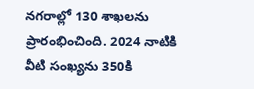నగరాల్లో 130 శాఖలను ప్రారంభించింది. 2024 నాటికి వీటి సంఖ్యను 350కి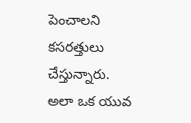పెంచాలని కసరత్తులు చేస్తున్నారు. అలా ఒక యువ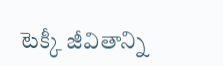టెక్కీ జీవితాన్ని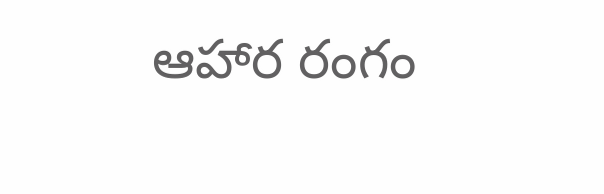ఆహార రంగం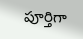పూర్తిగా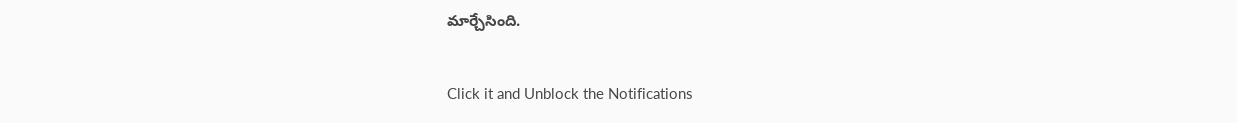మార్చేసింది.


Click it and Unblock the Notifications